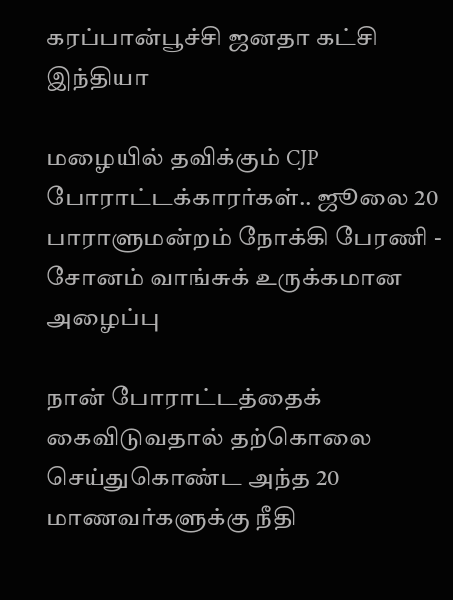கரப்பான்பூச்சி ஜனதா கட்சி
இந்தியா

மழையில் தவிக்கும் CJP போராட்டக்காரர்கள்.. ஜூலை 20 பாராளுமன்றம் நோக்கி பேரணி - சோனம் வாங்சுக் உருக்கமான அழைப்பு

நான் போராட்டத்தைக் கைவிடுவதால் தற்கொலை செய்துகொண்ட அந்த 20 மாணவர்களுக்கு நீதி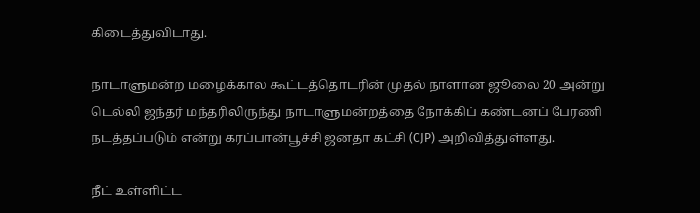கிடைத்துவிடாது.

நாடாளுமன்ற மழைக்கால கூட்டத்தொடரின் முதல் நாளான ஜூலை 20 அன்று டெல்லி ஜந்தர் மந்தரிலிருந்து நாடாளுமன்றத்தை நோக்கிப் கண்டனப் பேரணி நடத்தப்படும் என்று கரப்பான்பூச்சி ஜனதா கட்சி (CJP) அறிவித்துள்ளது.

நீட் உள்ளிட்ட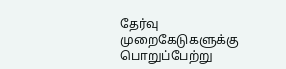தேர்வு முறைகேடுகளுக்கு பொறுப்பேற்று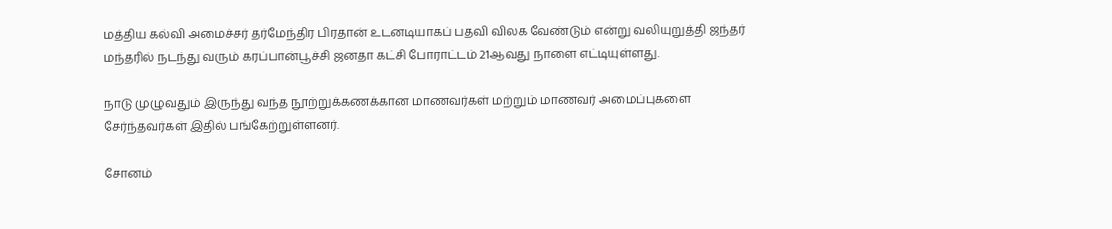மத்திய கல்வி அமைச்சர் தர்மேந்திர பிரதான் உடனடியாகப் பதவி விலக வேண்டும் என்று வலியுறுத்தி ஜந்தர் மந்தரில் நடந்து வரும் கரப்பான்பூச்சி ஜனதா கட்சி போராட்டம் 21ஆவது நாளை எட்டியுள்ளது.

நாடு முழுவதும் இருந்து வந்த நூற்றுக்கணக்கான மாணவர்கள் மற்றும் மாணவர் அமைப்புகளை சேர்ந்தவர்கள் இதில் பங்கேற்றுள்ளனர்.

சோனம்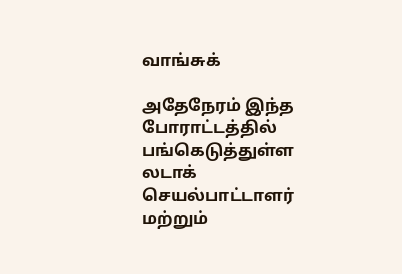வாங்சுக்

அதேநேரம் இந்த போராட்டத்தில் பங்கெடுத்துள்ள லடாக் செயல்பாட்டாளர் மற்றும்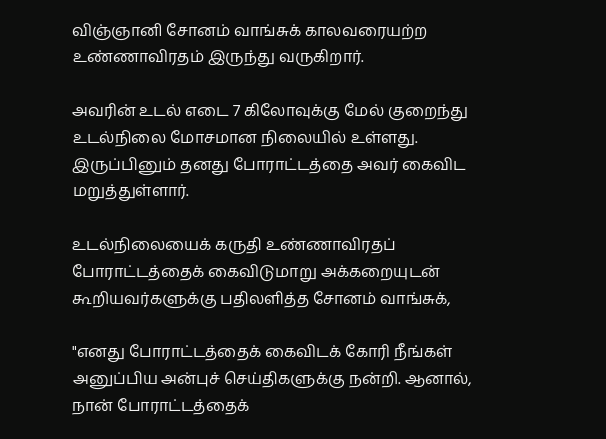விஞ்ஞானி சோனம் வாங்சுக் காலவரையற்ற உண்ணாவிரதம் இருந்து வருகிறார்.

அவரின் உடல் எடை 7 கிலோவுக்கு மேல் குறைந்து உடல்நிலை மோசமான நிலையில் உள்ளது. இருப்பினும் தனது போராட்டத்தை அவர் கைவிட மறுத்துள்ளார்.

உடல்நிலையைக் கருதி உண்ணாவிரதப் போராட்டத்தைக் கைவிடுமாறு அக்கறையுடன் கூறியவர்களுக்கு பதிலளித்த சோனம் வாங்சுக்,

"எனது போராட்டத்தைக் கைவிடக் கோரி நீங்கள் அனுப்பிய அன்புச் செய்திகளுக்கு நன்றி. ஆனால், நான் போராட்டத்தைக்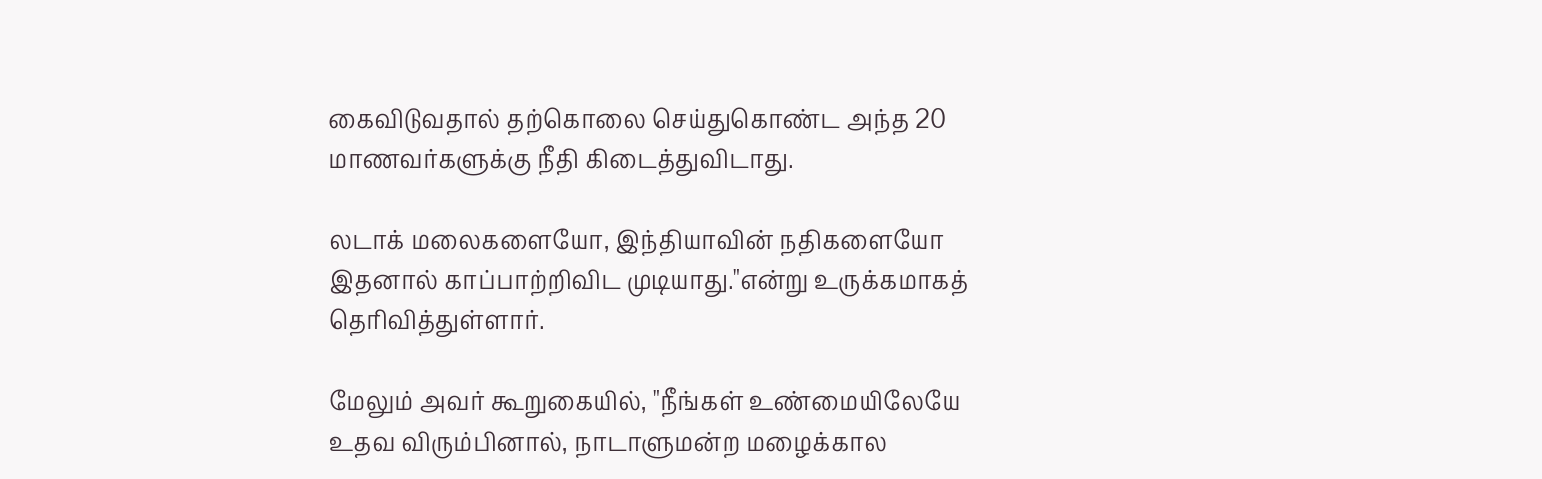கைவிடுவதால் தற்கொலை செய்துகொண்ட அந்த 20 மாணவர்களுக்கு நீதி கிடைத்துவிடாது.

லடாக் மலைகளையோ, இந்தியாவின் நதிகளையோ இதனால் காப்பாற்றிவிட முடியாது."என்று உருக்கமாகத் தெரிவித்துள்ளார்.

மேலும் அவர் கூறுகையில், "நீங்கள் உண்மையிலேயே உதவ விரும்பினால், நாடாளுமன்ற மழைக்கால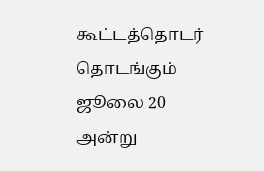கூட்டத்தொடர் தொடங்கும் ஜூலை 20 அன்று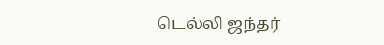டெல்லி ஜந்தர்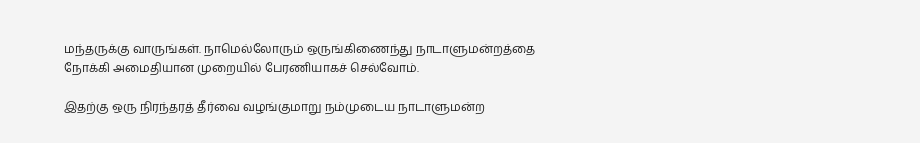மந்தருக்கு வாருங்கள். நாமெல்லோரும் ஒருங்கிணைந்து நாடாளுமன்றத்தை நோக்கி அமைதியான முறையில் பேரணியாகச் செல்வோம்.

இதற்கு ஒரு நிரந்தரத் தீர்வை வழங்குமாறு நம்முடைய நாடாளுமன்ற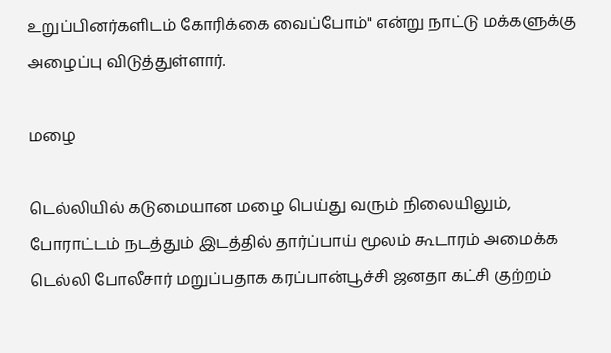உறுப்பினர்களிடம் கோரிக்கை வைப்போம்" என்று நாட்டு மக்களுக்கு அழைப்பு விடுத்துள்ளார்.

மழை

டெல்லியில் கடுமையான மழை பெய்து வரும் நிலையிலும், போராட்டம் நடத்தும் இடத்தில் தார்ப்பாய் மூலம் கூடாரம் அமைக்க டெல்லி போலீசார் மறுப்பதாக கரப்பான்பூச்சி ஜனதா கட்சி குற்றம்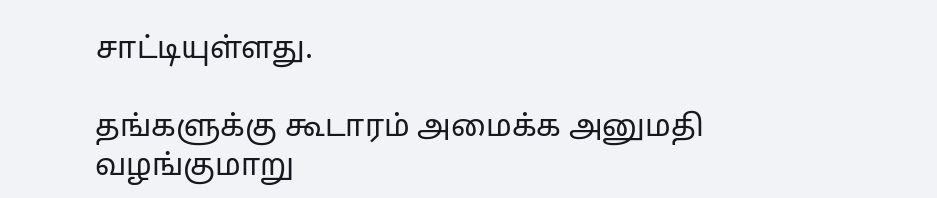சாட்டியுள்ளது.

தங்களுக்கு கூடாரம் அமைக்க அனுமதி வழங்குமாறு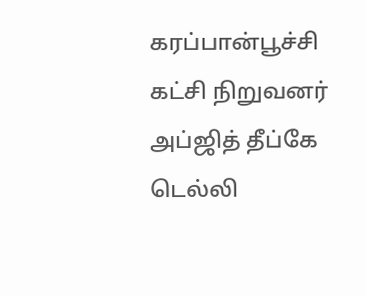கரப்பான்பூச்சி கட்சி நிறுவனர் அப்ஜித் தீப்கே டெல்லி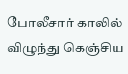போலீசார் காலில் விழுந்து கெஞ்சிய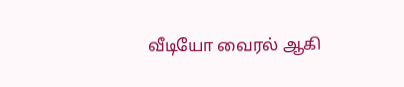வீடியோ வைரல் ஆகி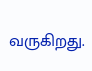வருகிறது.